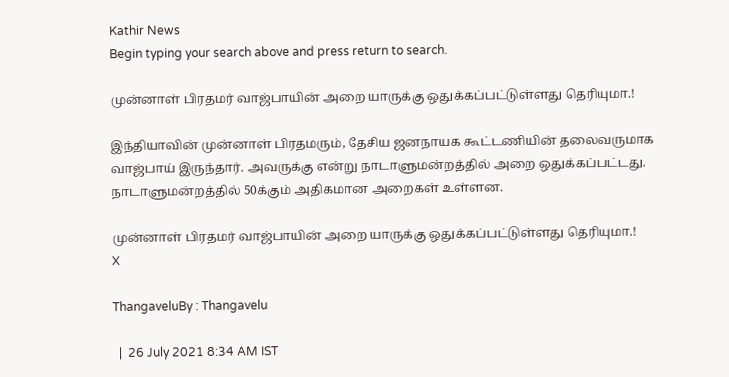Kathir News
Begin typing your search above and press return to search.

முன்னாள் பிரதமர் வாஜ்பாயின் அறை யாருக்கு ஒதுக்கப்பட்டுள்ளது தெரியுமா.!

இந்தியாவின் முன்னாள் பிரதமரும், தேசிய ஜனநாயக கூட்டணியின் தலைவருமாக வாஜ்பாய் இருந்தார். அவருக்கு என்று நாடாளுமன்றத்தில் அறை ஒதுக்கப்பட்டது. நாடாளுமன்றத்தில் 50க்கும் அதிகமான அறைகள் உள்ளன.

முன்னாள் பிரதமர் வாஜ்பாயின் அறை யாருக்கு ஒதுக்கப்பட்டுள்ளது தெரியுமா.!
X

ThangaveluBy : Thangavelu

  |  26 July 2021 8:34 AM IST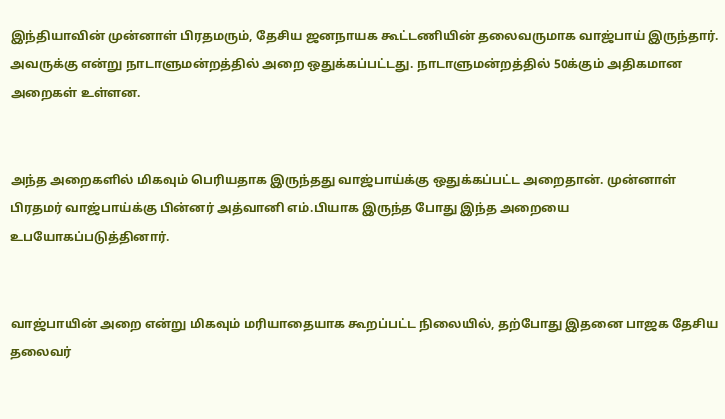இந்தியாவின் முன்னாள் பிரதமரும், தேசிய ஜனநாயக கூட்டணியின் தலைவருமாக வாஜ்பாய் இருந்தார். அவருக்கு என்று நாடாளுமன்றத்தில் அறை ஒதுக்கப்பட்டது. நாடாளுமன்றத்தில் 50க்கும் அதிகமான அறைகள் உள்ளன.


அந்த அறைகளில் மிகவும் பெரியதாக இருந்தது வாஜ்பாய்க்கு ஒதுக்கப்பட்ட அறைதான். முன்னாள் பிரதமர் வாஜ்பாய்க்கு பின்னர் அத்வானி எம்.பியாக இருந்த போது இந்த அறையை உபயோகப்படுத்தினார்.


வாஜ்பாயின் அறை என்று மிகவும் மரியாதையாக கூறப்பட்ட நிலையில், தற்போது இதனை பாஜக தேசிய தலைவர்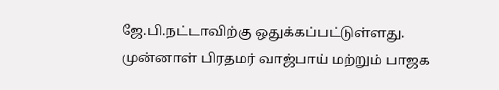ஜே.பி.நட்டாவிற்கு ஒதுக்கப்பட்டுள்ளது. முன்னாள் பிரதமர் வாஜ்பாய் மற்றும் பாஜக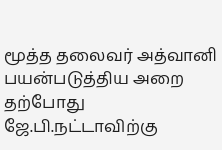மூத்த தலைவர் அத்வானி பயன்படுத்திய அறை தற்போது ஜே.பி.நட்டாவிற்கு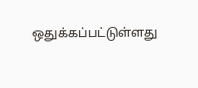ஒதுக்கப்பட்டுள்ளது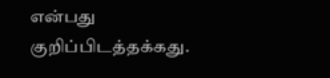என்பது குறிப்பிடத்தக்கது.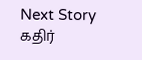Next Story
கதிர்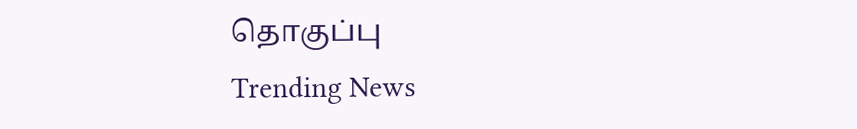தொகுப்பு
Trending News